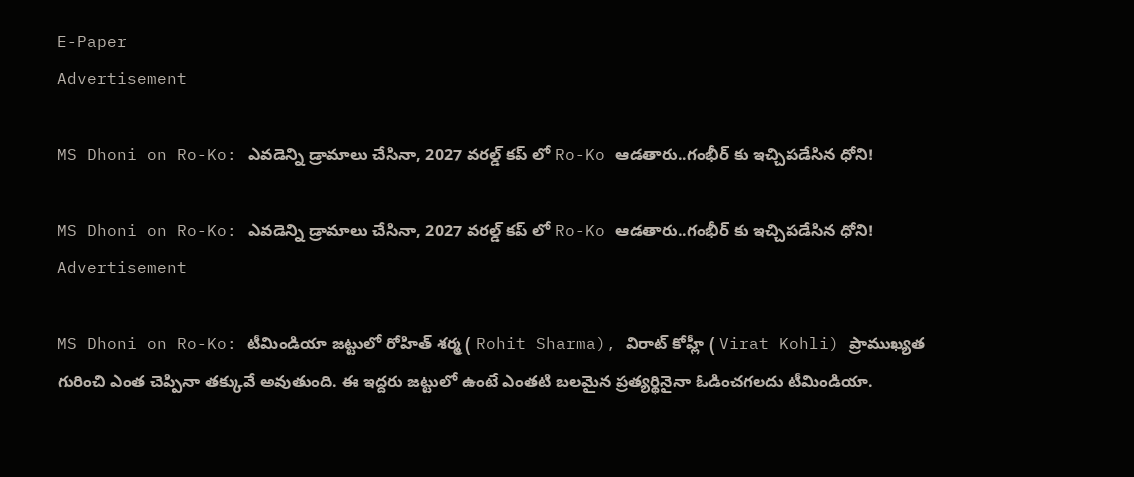E-Paper
Advertisement

MS Dhoni on Ro-Ko: ఎవ‌డెన్ని డ్రామాలు చేసినా, 2027 వ‌ర‌ల్డ్ క‌ప్ లో Ro-Ko ఆడ‌తారు..గంభీర్ కు ఇచ్చిప‌డేసిన‌ ధోని!

MS Dhoni on Ro-Ko: ఎవ‌డెన్ని డ్రామాలు చేసినా, 2027 వ‌ర‌ల్డ్ క‌ప్ లో Ro-Ko ఆడ‌తారు..గంభీర్ కు ఇచ్చిప‌డేసిన‌ ధోని!
Advertisement

MS Dhoni on Ro-Ko: టీమిండియా జట్టులో రోహిత్ శర్మ ( Rohit Sharma), విరాట్ కోహ్లీ ( Virat Kohli) ప్రాముఖ్యత గురించి ఎంత చెప్పినా తక్కువే అవుతుంది. ఈ ఇద్దరు జట్టులో ఉంటే ఎంతటి బలమైన ప్రత్యర్థినైనా ఓడించగలదు టీమిండియా.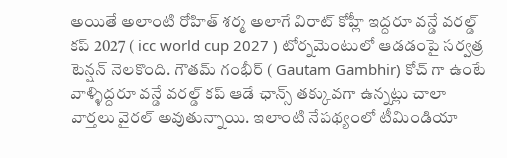అయితే అలాంటి రోహిత్ శర్మ అలాగే విరాట్ కోహ్లీ ఇద్దరూ వన్డే వరల్డ్ కప్ 2027 ( icc world cup 2027 ) టోర్నమెంటులో ఆడడంపై సర్వత్ర టెన్షన్ నెలకొంది. గౌతమ్ గంభీర్ ( Gautam Gambhir) కోచ్ గా ఉంటే వాళ్ళిద్దరూ వన్డే వరల్డ్ కప్ ఆడే ఛాన్స్ తక్కువగా ఉన్నట్లు చాలా వార్తలు వైరల్ అవుతున్నాయి. ఇలాంటి నేపథ్యంలో టీమిండియా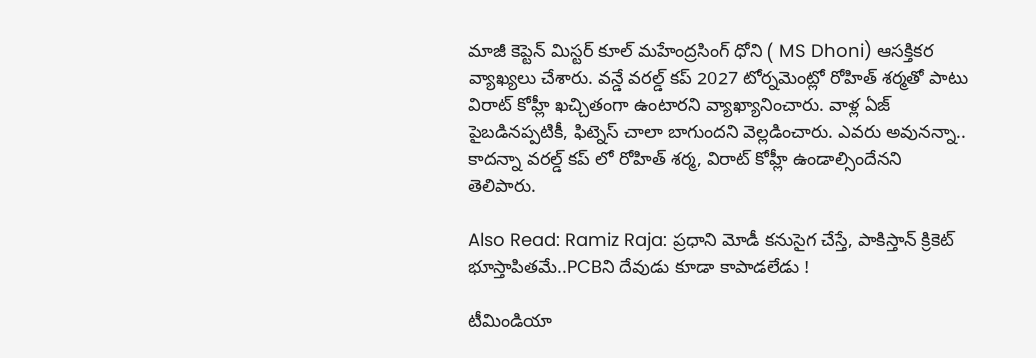మాజీ కెప్టెన్ మిస్టర్ కూల్ మహేంద్రసింగ్ ధోని ( MS Dhoni) ఆసక్తికర వ్యాఖ్యలు చేశారు. వన్డే వరల్డ్ కప్ 2027 టోర్నమెంట్లో రోహిత్ శర్మతో పాటు విరాట్ కోహ్లీ ఖచ్చితంగా ఉంటారని వ్యాఖ్యానించారు. వాళ్ల ఏజ్ పైబడినప్పటికీ, ఫిట్నెస్ చాలా బాగుందని వెల్లడించారు. ఎవరు అవునన్నా.. కాదన్నా వరల్డ్ కప్ లో రోహిత్ శర్మ, విరాట్ కోహ్లీ ఉండాల్సిందేనని తెలిపారు.

Also Read: Ramiz Raja: ప్ర‌ధాని మోడీ క‌నుసైగ చేస్తే, పాకిస్తాన్ క్రికెట్ భూస్తాపిత‌మే..PCBని దేవుడు కూడా కాపాడ‌లేడు !

టీమిండియా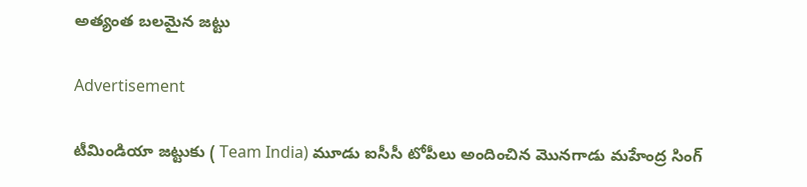అత్యంత బ‌ల‌మైన జ‌ట్టు

Advertisement

టీమిండియా జట్టుకు ( Team India) మూడు ఐసీసీ టోపీలు అందించిన మొనగాడు మహేంద్ర సింగ్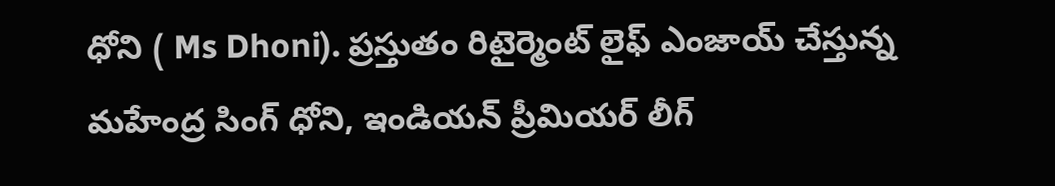ధోని ( Ms Dhoni). ప్రస్తుతం రిటైర్మెంట్ లైఫ్ ఎంజాయ్ చేస్తున్న మహేంద్ర సింగ్ ధోని, ఇండియన్ ప్రీమియర్ లీగ్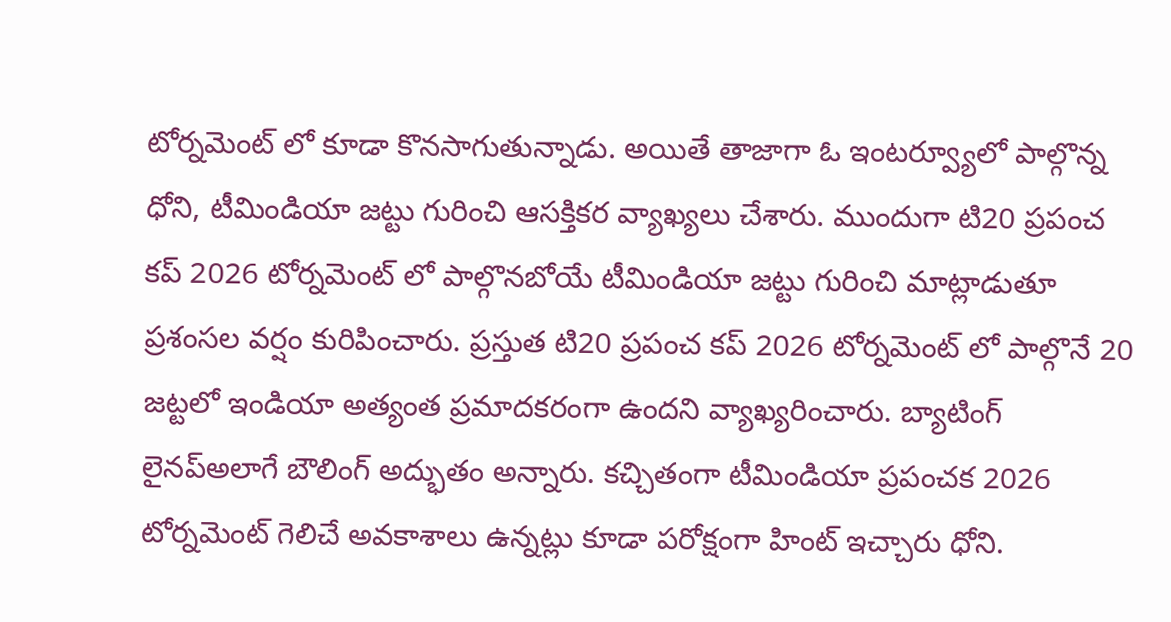టోర్నమెంట్ లో కూడా కొనసాగుతున్నాడు. అయితే తాజాగా ఓ ఇంటర్వ్యూలో పాల్గొన్న ధోని, టీమిండియా జట్టు గురించి ఆసక్తికర వ్యాఖ్యలు చేశారు. ముందుగా టి20 ప్రపంచ కప్ 2026 టోర్నమెంట్ లో పాల్గొనబోయే టీమిండియా జట్టు గురించి మాట్లాడుతూ ప్రశంసల వర్షం కురిపించారు. ప్రస్తుత టి20 ప్రపంచ కప్ 2026 టోర్నమెంట్ లో పాల్గొనే 20 జట్టలో ఇండియా అత్యంత ప్రమాదకరంగా ఉందని వ్యాఖ్యరించారు. బ్యాటింగ్ లైనప్అలాగే బౌలింగ్ అద్భుతం అన్నారు. కచ్చితంగా టీమిండియా ప్రపంచక 2026 టోర్నమెంట్ గెలిచే అవకాశాలు ఉన్నట్లు కూడా పరోక్షంగా హింట్ ఇచ్చారు ధోని.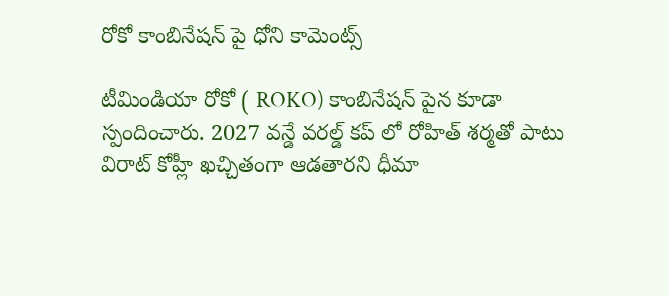రోకో కాంబినేష‌న్ పై ధోని కామెంట్స్‌

టీమిండియా రోకో ( ROKO) కాంబినేషన్ పైన కూడా స్పందించారు. 2027 వన్డే వరల్డ్ కప్ లో రోహిత్ శర్మతో పాటు విరాట్ కోహ్లీ ఖచ్చితంగా ఆడతారని ధీమా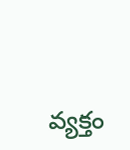వ్యక్తం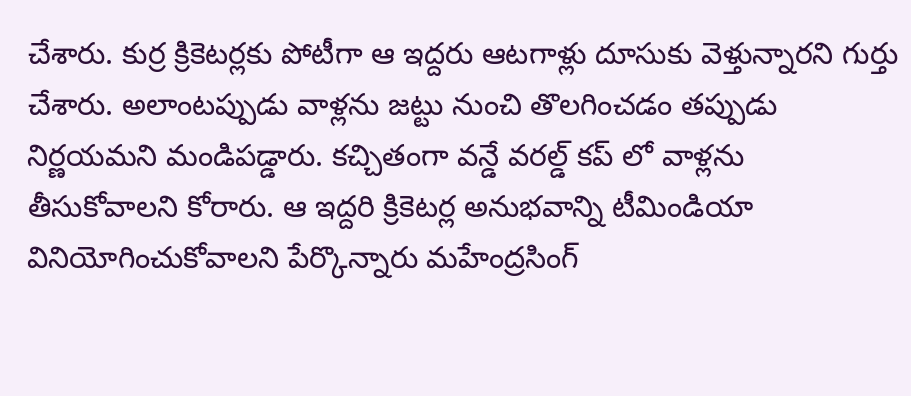చేశారు. కుర్ర క్రికెటర్లకు పోటీగా ఆ ఇద్దరు ఆటగాళ్లు దూసుకు వెళ్తున్నారని గుర్తు చేశారు. అలాంటప్పుడు వాళ్లను జట్టు నుంచి తొలగించడం తప్పుడు నిర్ణయమని మండిపడ్డారు. కచ్చితంగా వన్డే వరల్డ్ కప్ లో వాళ్లను తీసుకోవాలని కోరారు. ఆ ఇద్దరి క్రికెటర్ల అనుభవాన్ని టీమిండియా వినియోగించుకోవాలని పేర్కొన్నారు మహేంద్రసింగ్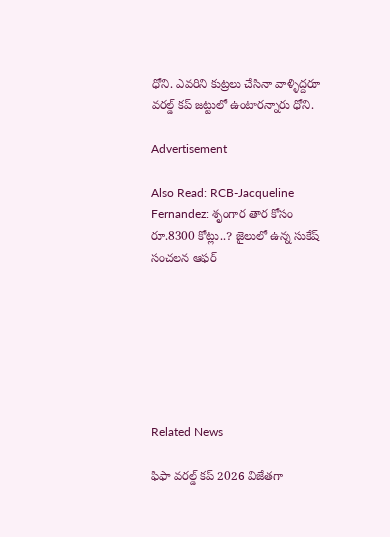ధోని. ఎవరిని కుట్రలు చేసినా వాళ్ళిద్దరూ వరల్డ్ కప్ జట్టులో ఉంటారన్నారు ధోని.

Advertisement

Also Read: RCB-Jacqueline Fernandez: శృంగార తార కోసం రూ.8300 కోట్లు..? జైలులో ఉన్న సుకేష్ సంచలన ఆఫర్







Related News

ఫిఫా వ‌ర‌ల్డ్ క‌ప్ 2026 విజేతగా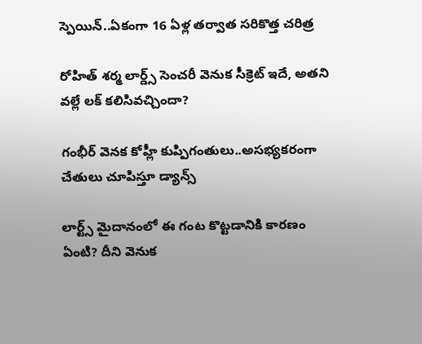స్పెయిన్‌..ఏకంగా 16 ఏళ్ల త‌ర్వాత స‌రికొత్త చ‌రిత్ర‌

రోహిత్ శ‌ర్మ లార్డ్స్ సెంచ‌రీ వెనుక సీక్రెట్ ఇదే, అత‌ని వ‌ల్లే ల‌క్ క‌లిసివ‌చ్చిందా?

గంభీర్ వెనక కోహ్లీ కుప్పిగంతులు..అస‌భ్యక‌రంగా చేతులు చూపిస్తూ డ్యాన్స్

లార్ట్స్ మైదానంలో ఈ గంట కొట్ట‌డానికి కార‌ణం ఏంటి? దీని వెనుక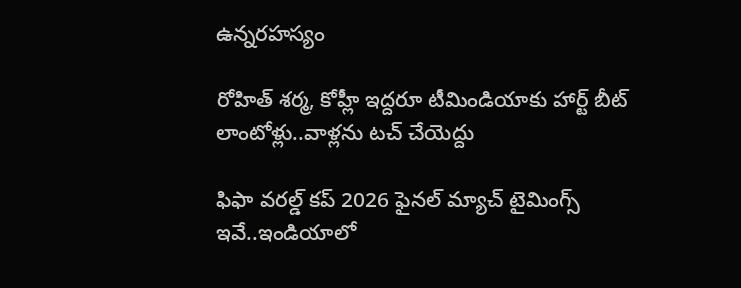ఉన్న‌ర‌హ‌స్యం

రోహిత్ శ‌ర్మ‌, కోహ్లీ ఇద్ద‌రూ టీమిండియాకు హార్ట్ బీట్ లాంటోళ్లు..వాళ్ల‌ను ట‌చ్ చేయెద్దు

ఫిఫా వ‌ర‌ల్డ్ క‌ప్ 2026 ఫైన‌ల్ మ్యాచ్ టైమింగ్స్ ఇవే..ఇండియాలో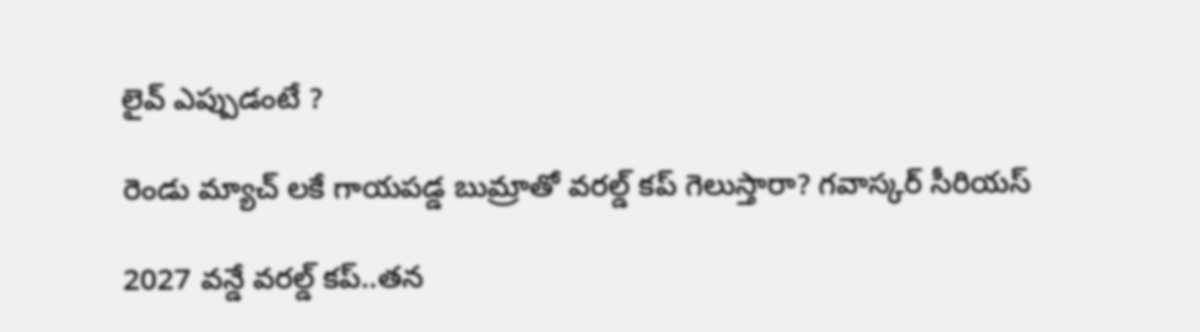లైవ్ ఎప్పుడంటే ?

రెండు మ్యాచ్ ల‌కే గాయ‌ప‌డ్డ బుమ్రాతో వ‌ర‌ల్డ్ క‌ప్ గెలుస్తారా? గ‌వాస్క‌ర్ సీరియ‌స్‌

2027 వ‌న్డే వ‌ర‌ల్డ్ క‌ప్..త‌న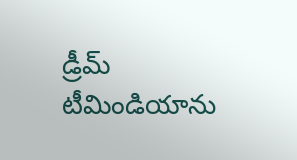డ్రీమ్ టీమిండియాను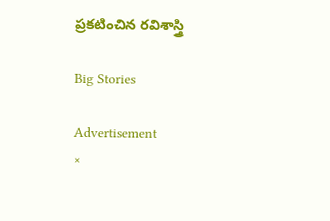ప్ర‌క‌టించిన ర‌విశాస్త్రి

Big Stories

Advertisement
×